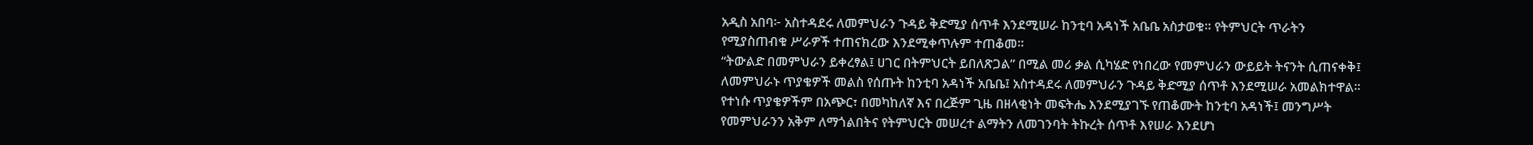አዲስ አበባ፦ አስተዳደሩ ለመምህራን ጉዳይ ቅድሚያ ሰጥቶ እንደሚሠራ ከንቲባ አዳነች አቤቤ አስታወቁ። የትምህርት ጥራትን የሚያስጠብቁ ሥራዎች ተጠናክረው እንደሚቀጥሉም ተጠቆመ።
“ትውልድ በመምህራን ይቀረፃል፤ ሀገር በትምህርት ይበለጽጋል” በሚል መሪ ቃል ሲካሄድ የነበረው የመምህራን ውይይት ትናንት ሲጠናቀቅ፤ ለመምህራኑ ጥያቄዎች መልስ የሰጡት ከንቲባ አዳነች አቤቤ፤ አስተዳደሩ ለመምህራን ጉዳይ ቅድሚያ ሰጥቶ እንደሚሠራ አመልክተዋል።
የተነሱ ጥያቄዎችም በአጭር፣ በመካከለኛ እና በረጅም ጊዜ በዘላቂነት መፍትሔ እንደሚያገኙ የጠቆሙት ከንቲባ አዳነች፤ መንግሥት የመምህራንን አቅም ለማጎልበትና የትምህርት መሠረተ ልማትን ለመገንባት ትኩረት ሰጥቶ እየሠራ እንደሆነ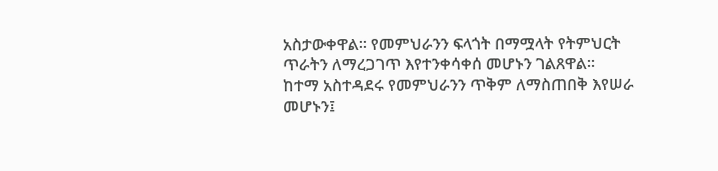አስታውቀዋል። የመምህራንን ፍላጎት በማሟላት የትምህርት ጥራትን ለማረጋገጥ እየተንቀሳቀሰ መሆኑን ገልጸዋል።
ከተማ አስተዳደሩ የመምህራንን ጥቅም ለማስጠበቅ እየሠራ መሆኑን፤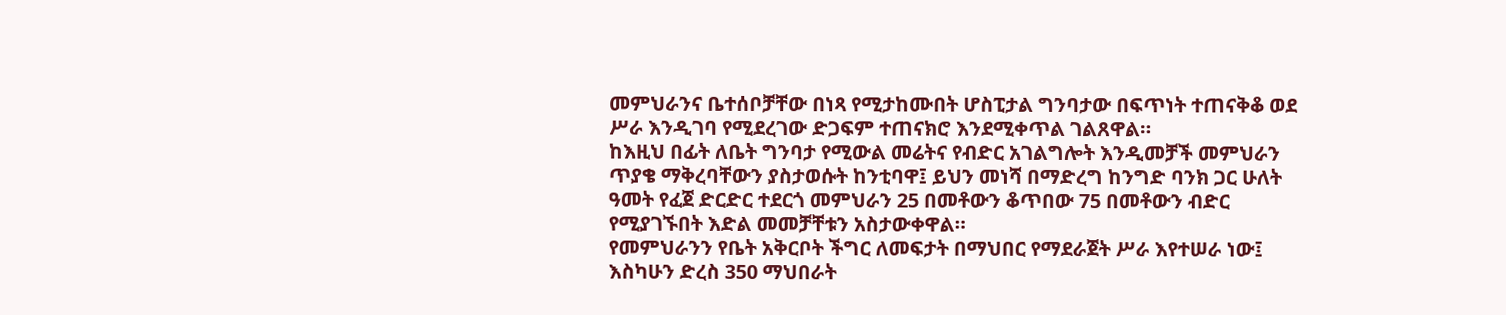መምህራንና ቤተሰቦቻቸው በነጻ የሚታከሙበት ሆስፒታል ግንባታው በፍጥነት ተጠናቅቆ ወደ ሥራ እንዲገባ የሚደረገው ድጋፍም ተጠናክሮ እንደሚቀጥል ገልጸዋል።
ከእዚህ በፊት ለቤት ግንባታ የሚውል መሬትና የብድር አገልግሎት እንዲመቻች መምህራን ጥያቄ ማቅረባቸውን ያስታወሱት ከንቲባዋ፤ ይህን መነሻ በማድረግ ከንግድ ባንክ ጋር ሁለት ዓመት የፈጀ ድርድር ተደርጎ መምህራን 25 በመቶውን ቆጥበው 75 በመቶውን ብድር የሚያገኙበት እድል መመቻቸቱን አስታውቀዋል።
የመምህራንን የቤት አቅርቦት ችግር ለመፍታት በማህበር የማደራጀት ሥራ እየተሠራ ነው፤ እስካሁን ድረስ 350 ማህበራት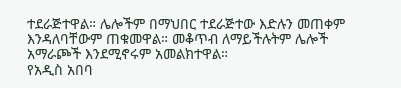ተደራጅተዋል። ሌሎችም በማህበር ተደራጅተው እድሉን መጠቀም እንዳለባቸውም ጠቁመዋል። መቆጥብ ለማይችሉትም ሌሎች አማራጮች እንደሚኖሩም አመልክተዋል።
የአዲስ አበባ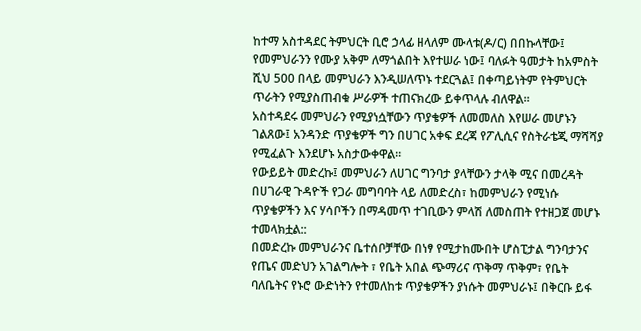ከተማ አስተዳደር ትምህርት ቢሮ ኃላፊ ዘላለም ሙላቱ(ዶ/ር) በበኩላቸው፤ የመምህራንን የሙያ አቅም ለማጎልበት እየተሠራ ነው፤ ባለፉት ዓመታት ከአምስት ሺህ 500 በላይ መምህራን እንዲሠለጥኑ ተደርጓል፤ በቀጣይነትም የትምህርት ጥራትን የሚያስጠብቁ ሥራዎች ተጠናክረው ይቀጥላሉ ብለዋል።
አስተዳደሩ መምህራን የሚያነሷቸውን ጥያቄዎች ለመመለስ እየሠራ መሆኑን ገልጸው፤ አንዳንድ ጥያቄዎች ግን በሀገር አቀፍ ደረጃ የፖሊሲና የስትራቴጂ ማሻሻያ የሚፈልጉ እንደሆኑ አስታውቀዋል።
የውይይት መድረኩ፤ መምህራን ለሀገር ግንባታ ያላቸውን ታላቅ ሚና በመረዳት በሀገራዊ ጉዳዮች የጋራ መግባባት ላይ ለመድረስ፣ ከመምህራን የሚነሱ ጥያቄዎችን እና ሃሳቦችን በማዳመጥ ተገቢውን ምላሽ ለመስጠት የተዘጋጀ መሆኑ ተመላክቷል::
በመድረኩ መምህራንና ቤተሰቦቻቸው በነፃ የሚታከሙበት ሆስፒታል ግንባታንና የጤና መድህን አገልግሎት ፣ የቤት አበል ጭማሪና ጥቅማ ጥቅም፣ የቤት ባለቤትና የኑሮ ውድነትን የተመለከቱ ጥያቄዎችን ያነሱት መምህራኑ፤ በቅርቡ ይፋ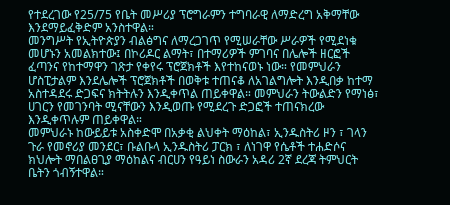የተደረገው የ25/75 የቤት መሥሪያ ፕሮግራምን ተግባራዊ ለማድረግ አቅማቸው እንደማይፈቅድም አንስተዋል።
መንግሥት የኢትዮጵያን ብልፅግና ለማረጋገጥ የሚሠራቸው ሥራዎች የሚደነቁ መሆኑን አመልክተው፤ በኮሪዶር ልማት፣ በተማሪዎች ምገባና በሌሎች ዘርፎች ፈጣንና የከተማዋን ገጽታ የቀየሩ ፕሮጀክቶች እየተከናወኑ ነው። የመምህራን ሆስፒታልም እንደሌሎች ፕሮጀክቶች በወቅቱ ተጠናቆ ለአገልግሎት እንዲበቃ ከተማ አስተዳደሩ ድጋፍና ክትትሉን እንዲቀጥል ጠይቀዋል። መምህራን ትውልድን የማነፅ፣ ሀገርን የመገንባት ሚናቸውን እንዲወጡ የሚደረጉ ድጋፎች ተጠናክረው እንዲቀጥሉም ጠይቀዋል።
መምህራኑ ከውይይቱ አስቀድሞ በአቃቂ ልህቀት ማዕከል፣ ኢንዱስትሪ ዞን ፣ ገላን ጉራ የመኖሪያ መንደር፣ ቡልቡላ ኢንዱስትሪ ፓርክ ፣ ለነገዋ የሴቶች ተሐድሶና ክህሎት ማበልፀጊያ ማዕከልና ብርሀን የዓይነ ስውራን አዳሪ 2ኛ ደረጃ ትምህርት ቤትን ጎብኝተዋል።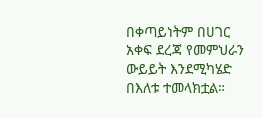በቀጣይነትም በሀገር አቀፍ ደረጃ የመምህራን ውይይት እንደሚካሄድ በእለቱ ተመላክቷል።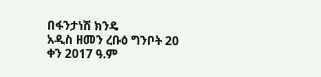በፋንታነሽ ክንዴ
አዲስ ዘመን ረቡዕ ግንቦት 20 ቀን 2017 ዓ.ም